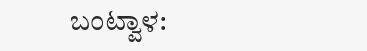ಬಂಟ್ವಾಳ: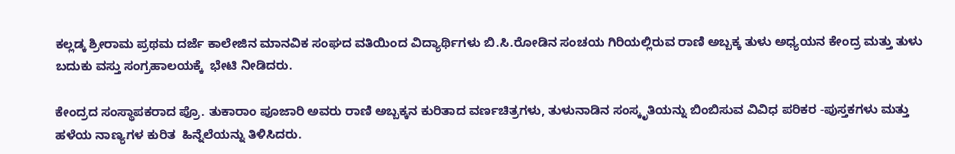ಕಲ್ಲಡ್ಕ ಶ್ರೀರಾಮ ಪ್ರಥಮ ದರ್ಜೆ ಕಾಲೇಜಿನ ಮಾನವಿಕ ಸಂಘದ ವತಿಯಿಂದ ವಿದ್ಯಾರ್ಥಿಗಳು ಬಿ.ಸಿ.ರೋಡಿನ ಸಂಚಯ ಗಿರಿಯಲ್ಲಿರುವ ರಾಣಿ ಅಬ್ಬಕ್ಕ ತುಳು ಅಧ್ಯಯನ ಕೇಂದ್ರ ಮತ್ತು ತುಳು ಬದುಕು ವಸ್ತು ಸಂಗ್ರಹಾಲಯಕ್ಕೆ  ಭೇಟಿ ನೀಡಿದರು.

ಕೇಂದ್ರದ ಸಂಸ್ಥಾಪಕರಾದ ಪ್ರೊ. ತುಕಾರಾಂ ಪೂಜಾರಿ ಅವರು ರಾಣಿ ಅಬ್ಬಕ್ಕನ ಕುರಿತಾದ ವರ್ಣಚಿತ್ರಗಳು, ತುಳುನಾಡಿನ ಸಂಸ್ಕೃತಿಯನ್ನು ಬಿಂಬಿಸುವ ವಿವಿಧ ಪರಿಕರ -ಪುಸ್ತಕಗಳು ಮತ್ತು ಹಳೆಯ ನಾಣ್ಯಗಳ ಕುರಿತ  ಹಿನ್ನೆಲೆಯನ್ನು ತಿಳಿಸಿದರು.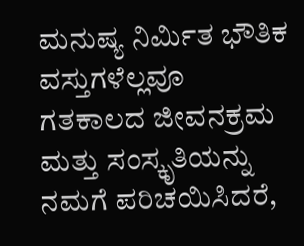ಮನುಷ್ಯ ನಿರ್ಮಿತ ಭೌತಿಕ ವಸ್ತುಗಳೆಲ್ಲವೂ ಗತಕಾಲದ ಜೀವನಕ್ರಮ ಮತ್ತು ಸಂಸ್ಕೃತಿಯನ್ನು ನಮಗೆ ಪರಿಚಯಿಸಿದರೆ,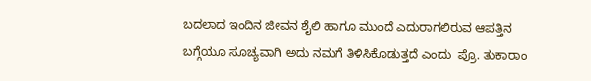ಬದಲಾದ ಇಂದಿನ ಜೀವನ ಶೈಲಿ ಹಾಗೂ ಮುಂದೆ ಎದುರಾಗಲಿರುವ ಆಪತ್ತಿನ ಬಗ್ಗೆಯೂ ಸೂಚ್ಯವಾಗಿ ಅದು ನಮಗೆ ತಿಳಿಸಿಕೊಡುತ್ತದೆ ಎಂದು  ಪ್ರೊ. ತುಕಾರಾಂ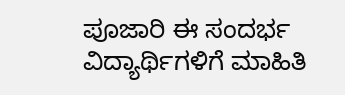ಪೂಜಾರಿ ಈ ಸಂದರ್ಭ ವಿದ್ಯಾರ್ಥಿಗಳಿಗೆ ಮಾಹಿತಿ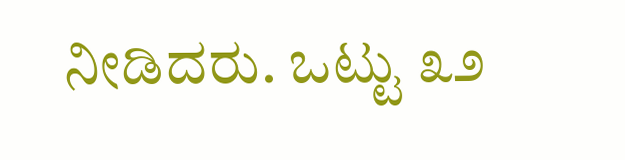ನೀಡಿದರು. ಒಟ್ಟು ೩೨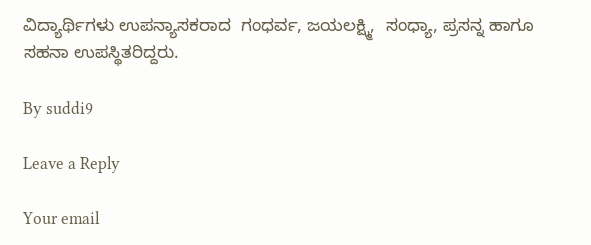ವಿದ್ಯಾರ್ಥಿಗಳು ಉಪನ್ಯಾಸಕರಾದ  ಗಂಧರ್ವ, ಜಯಲಕ್ಷ್ಮಿ,  ಸಂಧ್ಯಾ, ಪ್ರಸನ್ನ ಹಾಗೂ ಸಹನಾ ಉಪಸ್ಥಿತರಿದ್ದರು.

By suddi9

Leave a Reply

Your email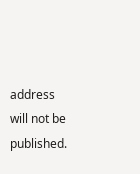address will not be published.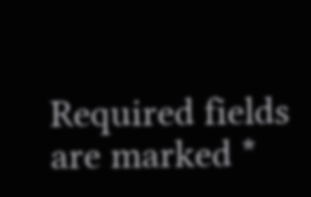Required fields are marked *